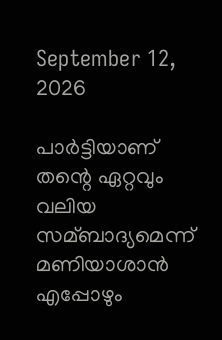September 12, 2026

പാര്‍ട്ടിയാണ് തന്റെ ഏറ്റവും വലിയ സമ്ബാദ്യമെന്ന് മണിയാശാന്‍ എപ്പോഴും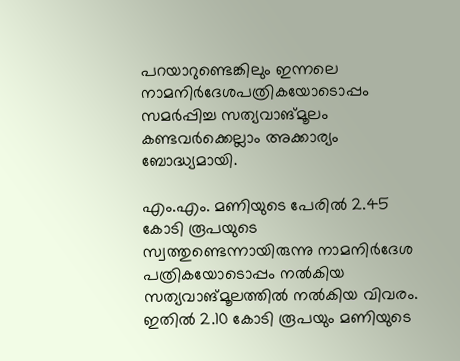പറയാറുണ്ടെങ്കിലും ഇന്നലെ നാമനിര്‍ദേശപത്രികയോടൊപ്പം സമര്‍പ്പിച്ച സത്യവാങ്മൂലം കണ്ടവര്‍ക്കെല്ലാം അക്കാര്യം ബോദ്ധ്യമായി.

എം.എം. മണിയുടെ പേരില്‍ 2.45 കോടി രൂപയുടെ സ്വത്തുണ്ടെന്നായിരുന്നു നാമനിര്‍ദേശ പത്രികയോടൊപ്പം നല്‍കിയ സത്യവാങ്മൂലത്തില്‍ നല്‍കിയ വിവരം. ഇതില്‍ 2.10 കോടി രൂപയും മണിയുടെ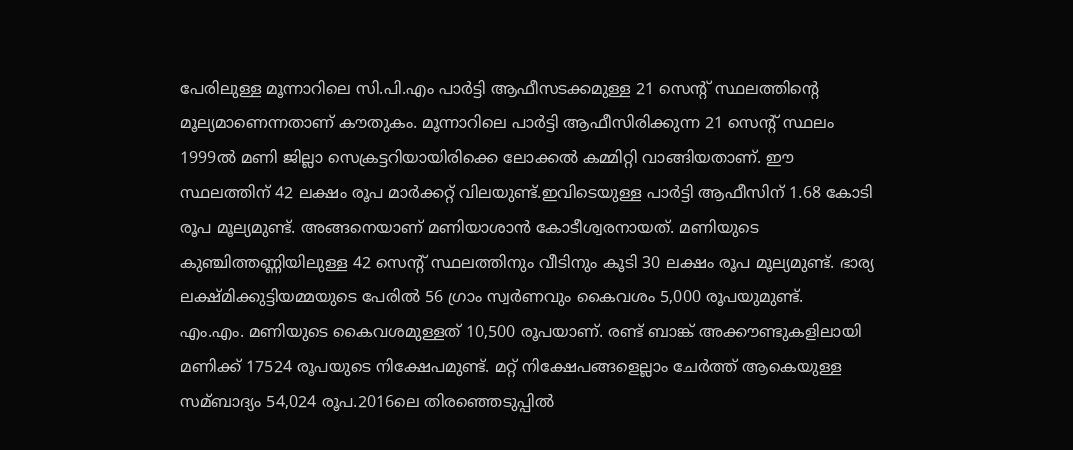പേരിലുള്ള മൂന്നാറിലെ സി.പി.എം പാര്‍ട്ടി ആഫീസടക്കമുള്ള 21 സെന്റ് സ്ഥലത്തിന്റെ മൂല്യമാണെന്നതാണ് കൗതുകം. മൂന്നാറിലെ പാര്‍ട്ടി ആഫീസിരിക്കുന്ന 21 സെന്റ് സ്ഥലം 1999ല്‍ മണി ജില്ലാ സെക്രട്ടറിയായിരിക്കെ ലോക്കല്‍ കമ്മിറ്റി വാങ്ങിയതാണ്. ഈ സ്ഥലത്തിന് 42 ലക്ഷം രൂപ മാര്‍ക്കറ്റ് വിലയുണ്ട്.ഇവിടെയുള്ള പാര്‍ട്ടി ആഫീസിന് 1.68 കോടി രൂപ മൂല്യമുണ്ട്. അങ്ങനെയാണ് മണിയാശാന്‍ കോടീശ്വരനായത്. മണിയുടെ കുഞ്ചിത്തണ്ണിയിലുള്ള 42 സെന്റ് സ്ഥലത്തിനും വീടിനും കൂടി 30 ലക്ഷം രൂപ മൂല്യമുണ്ട്. ഭാര്യ ലക്ഷ്മിക്കുട്ടിയമ്മയുടെ പേരില്‍ 56 ഗ്രാം സ്വര്‍ണവും കൈവശം 5,000 രൂപയുമുണ്ട്.
എം.എം. മണിയുടെ കൈവശമുള്ളത് 10,500 രൂപയാണ്. രണ്ട് ബാങ്ക് അക്കൗണ്ടുകളിലായി മണിക്ക് 17524 രൂപയുടെ നിക്ഷേപമുണ്ട്. മറ്റ് നിക്ഷേപങ്ങളെല്ലാം ചേര്‍ത്ത് ആകെയുള്ള സമ്ബാദ്യം 54,024 രൂപ.2016ലെ തിരഞ്ഞെടുപ്പില്‍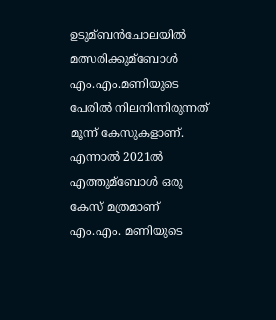ഉടുമ്ബന്‍ചോലയില്‍ മത്സരിക്കുമ്ബോള്‍ എം.എം.മണിയുടെ പേരില്‍ നിലനിന്നിരുന്നത് മൂന്ന് കേസുകളാണ്. എന്നാല്‍ 2021ല്‍ എത്തുമ്ബോള്‍ ഒരു കേസ് മത്രമാണ് എം.എം. മണിയുടെ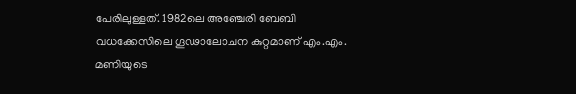പേരിലുള്ളത്. 1982ലെ അഞ്ചേരി ബേബി വധക്കേസിലെ ഗൂഢാലോചന കുറ്റമാണ് എം.എം. മണിയുടെ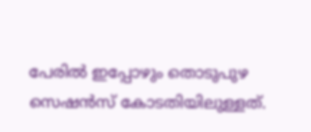പേരില്‍ ഇപ്പോഴും തൊടുപുഴ സെഷന്‍സ് കോടതിയിലുള്ളത്.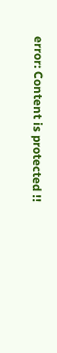error: Content is protected !!